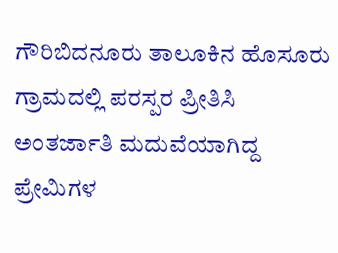ಗೌರಿಬಿದನೂರು ತಾಲೂಕಿನ ಹೊಸೂರು ಗ್ರಾಮದಲ್ಲಿ ಪರಸ್ಪರ ಪ್ರೀತಿಸಿ ಅಂತರ್ಜಾತಿ ಮದುವೆಯಾಗಿದ್ದ ಪ್ರೇಮಿಗಳ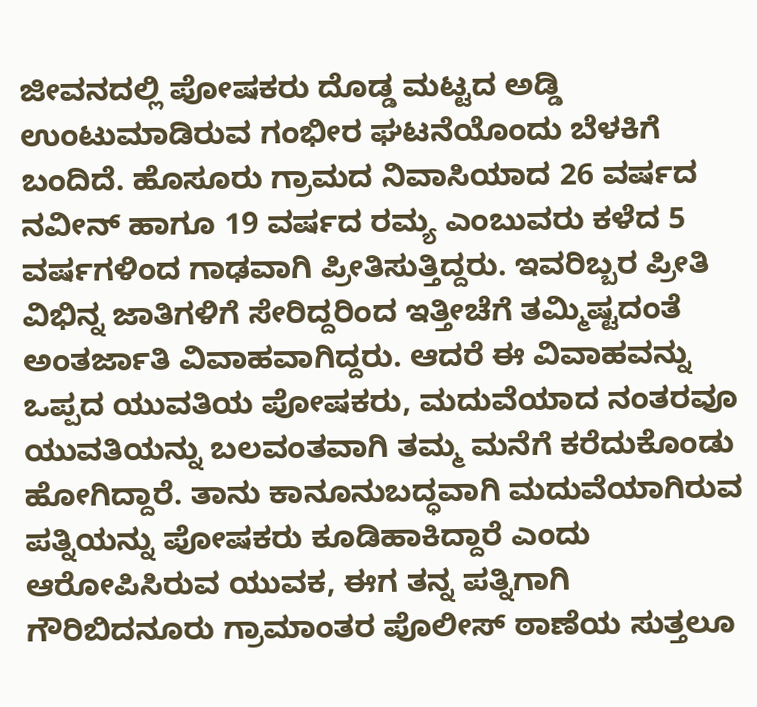ಜೀವನದಲ್ಲಿ ಪೋಷಕರು ದೊಡ್ಡ ಮಟ್ಟದ ಅಡ್ಡಿ ಉಂಟುಮಾಡಿರುವ ಗಂಭೀರ ಘಟನೆಯೊಂದು ಬೆಳಕಿಗೆ ಬಂದಿದೆ. ಹೊಸೂರು ಗ್ರಾಮದ ನಿವಾಸಿಯಾದ 26 ವರ್ಷದ ನವೀನ್ ಹಾಗೂ 19 ವರ್ಷದ ರಮ್ಯ ಎಂಬುವರು ಕಳೆದ 5 ವರ್ಷಗಳಿಂದ ಗಾಢವಾಗಿ ಪ್ರೀತಿಸುತ್ತಿದ್ದರು. ಇವರಿಬ್ಬರ ಪ್ರೀತಿ ವಿಭಿನ್ನ ಜಾತಿಗಳಿಗೆ ಸೇರಿದ್ದರಿಂದ ಇತ್ತೀಚೆಗೆ ತಮ್ಮಿಷ್ಟದಂತೆ ಅಂತರ್ಜಾತಿ ವಿವಾಹವಾಗಿದ್ದರು. ಆದರೆ ಈ ವಿವಾಹವನ್ನು ಒಪ್ಪದ ಯುವತಿಯ ಪೋಷಕರು, ಮದುವೆಯಾದ ನಂತರವೂ ಯುವತಿಯನ್ನು ಬಲವಂತವಾಗಿ ತಮ್ಮ ಮನೆಗೆ ಕರೆದುಕೊಂಡು ಹೋಗಿದ್ದಾರೆ. ತಾನು ಕಾನೂನುಬದ್ಧವಾಗಿ ಮದುವೆಯಾಗಿರುವ ಪತ್ನಿಯನ್ನು ಪೋಷಕರು ಕೂಡಿಹಾಕಿದ್ದಾರೆ ಎಂದು ಆರೋಪಿಸಿರುವ ಯುವಕ, ಈಗ ತನ್ನ ಪತ್ನಿಗಾಗಿ ಗೌರಿಬಿದನೂರು ಗ್ರಾಮಾಂತರ ಪೊಲೀಸ್ ಠಾಣೆಯ ಸುತ್ತಲೂ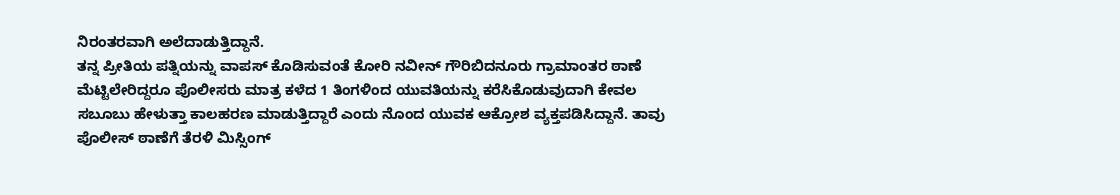ನಿರಂತರವಾಗಿ ಅಲೆದಾಡುತ್ತಿದ್ದಾನೆ.
ತನ್ನ ಪ್ರೀತಿಯ ಪತ್ನಿಯನ್ನು ವಾಪಸ್ ಕೊಡಿಸುವಂತೆ ಕೋರಿ ನವೀನ್ ಗೌರಿಬಿದನೂರು ಗ್ರಾಮಾಂತರ ಠಾಣೆ ಮೆಟ್ಟಿಲೇರಿದ್ದರೂ ಪೊಲೀಸರು ಮಾತ್ರ ಕಳೆದ 1 ತಿಂಗಳಿಂದ ಯುವತಿಯನ್ನು ಕರೆಸಿಕೊಡುವುದಾಗಿ ಕೇವಲ ಸಬೂಬು ಹೇಳುತ್ತಾ ಕಾಲಹರಣ ಮಾಡುತ್ತಿದ್ದಾರೆ ಎಂದು ನೊಂದ ಯುವಕ ಆಕ್ರೋಶ ವ್ಯಕ್ತಪಡಿಸಿದ್ದಾನೆ. ತಾವು ಪೊಲೀಸ್ ಠಾಣೆಗೆ ತೆರಳಿ ಮಿಸ್ಸಿಂಗ್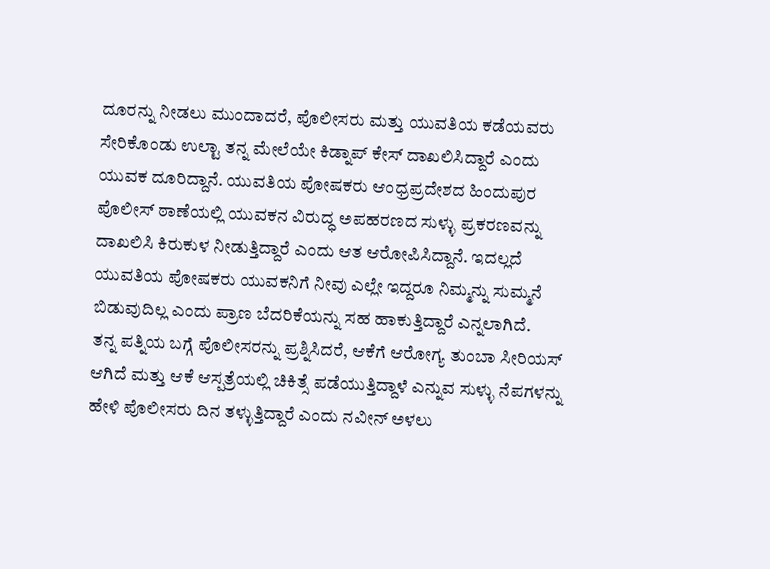ದೂರನ್ನು ನೀಡಲು ಮುಂದಾದರೆ, ಪೊಲೀಸರು ಮತ್ತು ಯುವತಿಯ ಕಡೆಯವರು ಸೇರಿಕೊಂಡು ಉಲ್ಟಾ ತನ್ನ ಮೇಲೆಯೇ ಕಿಡ್ನಾಪ್ ಕೇಸ್ ದಾಖಲಿಸಿದ್ದಾರೆ ಎಂದು ಯುವಕ ದೂರಿದ್ದಾನೆ. ಯುವತಿಯ ಪೋಷಕರು ಆಂಧ್ರಪ್ರದೇಶದ ಹಿಂದುಪುರ ಪೊಲೀಸ್ ಠಾಣೆಯಲ್ಲಿ ಯುವಕನ ವಿರುದ್ಧ ಅಪಹರಣದ ಸುಳ್ಳು ಪ್ರಕರಣವನ್ನು ದಾಖಲಿಸಿ ಕಿರುಕುಳ ನೀಡುತ್ತಿದ್ದಾರೆ ಎಂದು ಆತ ಆರೋಪಿಸಿದ್ದಾನೆ. ಇದಲ್ಲದೆ ಯುವತಿಯ ಪೋಷಕರು ಯುವಕನಿಗೆ ನೀವು ಎಲ್ಲೇ ಇದ್ದರೂ ನಿಮ್ಮನ್ನು ಸುಮ್ಮನೆ ಬಿಡುವುದಿಲ್ಲ ಎಂದು ಪ್ರಾಣ ಬೆದರಿಕೆಯನ್ನು ಸಹ ಹಾಕುತ್ತಿದ್ದಾರೆ ಎನ್ನಲಾಗಿದೆ.
ತನ್ನ ಪತ್ನಿಯ ಬಗ್ಗೆ ಪೊಲೀಸರನ್ನು ಪ್ರಶ್ನಿಸಿದರೆ, ಆಕೆಗೆ ಆರೋಗ್ಯ ತುಂಬಾ ಸೀರಿಯಸ್ ಆಗಿದೆ ಮತ್ತು ಆಕೆ ಆಸ್ಪತ್ರೆಯಲ್ಲಿ ಚಿಕಿತ್ಸೆ ಪಡೆಯುತ್ತಿದ್ದಾಳೆ ಎನ್ನುವ ಸುಳ್ಳು ನೆಪಗಳನ್ನು ಹೇಳಿ ಪೊಲೀಸರು ದಿನ ತಳ್ಳುತ್ತಿದ್ದಾರೆ ಎಂದು ನವೀನ್ ಅಳಲು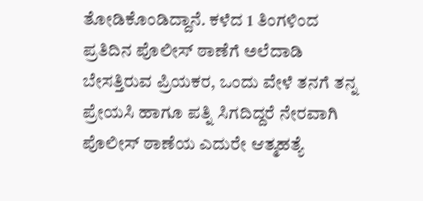ತೋಡಿಕೊಂಡಿದ್ದಾನೆ. ಕಳೆದ 1 ತಿಂಗಳಿಂದ ಪ್ರತಿದಿನ ಪೊಲೀಸ್ ಠಾಣೆಗೆ ಅಲೆದಾಡಿ ಬೇಸತ್ತಿರುವ ಪ್ರಿಯಕರ, ಒಂದು ವೇಳೆ ತನಗೆ ತನ್ನ ಪ್ರೇಯಸಿ ಹಾಗೂ ಪತ್ನಿ ಸಿಗದಿದ್ದರೆ ನೇರವಾಗಿ ಪೊಲೀಸ್ ಠಾಣೆಯ ಎದುರೇ ಆತ್ಮಹತ್ಯೆ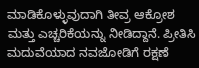ಮಾಡಿಕೊಳ್ಳುವುದಾಗಿ ತೀವ್ರ ಆಕ್ರೋಶ ಮತ್ತು ಎಚ್ಚರಿಕೆಯನ್ನು ನೀಡಿದ್ದಾನೆ. ಪ್ರೀತಿಸಿ ಮದುವೆಯಾದ ನವಜೋಡಿಗೆ ರಕ್ಷಣೆ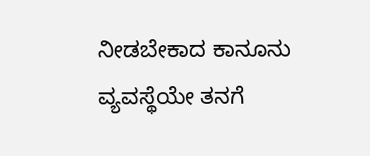ನೀಡಬೇಕಾದ ಕಾನೂನು ವ್ಯವಸ್ಥೆಯೇ ತನಗೆ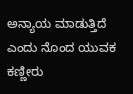ಅನ್ಯಾಯ ಮಾಡುತ್ತಿದೆ ಎಂದು ನೊಂದ ಯುವಕ ಕಣ್ಣೀರು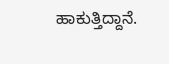ಹಾಕುತ್ತಿದ್ದಾನೆ.